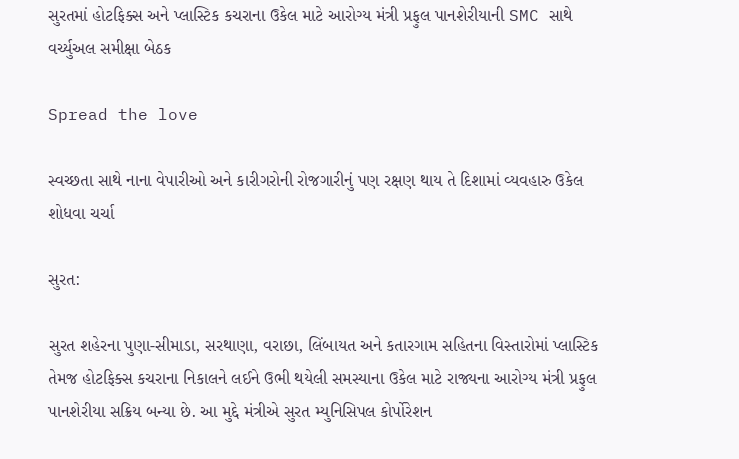સુરતમાં હોટફિક્સ અને પ્લાસ્ટિક કચરાના ઉકેલ માટે આરોગ્ય મંત્રી પ્રફુલ પાનશેરીયાની SMC સાથે વર્ચ્યુઅલ સમીક્ષા બેઠક

Spread the love

સ્વચ્છતા સાથે નાના વેપારીઓ અને કારીગરોની રોજગારીનું પણ રક્ષણ થાય તે દિશામાં વ્યવહારુ ઉકેલ શોધવા ચર્ચા

સુરત:

સુરત શહેરના પુણા-સીમાડા, સરથાણા, વરાછા, લિંબાયત અને કતારગામ સહિતના વિસ્તારોમાં પ્લાસ્ટિક તેમજ હોટફિક્સ કચરાના નિકાલને લઈને ઉભી થયેલી સમસ્યાના ઉકેલ માટે રાજ્યના આરોગ્ય મંત્રી પ્રફુલ પાનશેરીયા સક્રિય બન્યા છે. આ મુદ્દે મંત્રીએ સુરત મ્યુનિસિપલ કોર્પોરેશન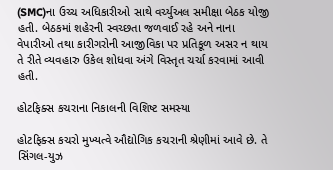(SMC)ના ઉચ્ચ અધિકારીઓ સાથે વર્ચ્યુઅલ સમીક્ષા બેઠક યોજી હતી. બેઠકમાં શહેરની સ્વચ્છતા જળવાઈ રહે અને નાના વેપારીઓ તથા કારીગરોની આજીવિકા પર પ્રતિકૂળ અસર ન થાય તે રીતે વ્યવહારુ ઉકેલ શોધવા અંગે વિસ્તૃત ચર્ચા કરવામાં આવી હતી.

હોટફિક્સ કચરાના નિકાલની વિશિષ્ટ સમસ્યા

હોટફિક્સ કચરો મુખ્યત્વે ઔદ્યોગિક કચરાની શ્રેણીમાં આવે છે. તે સિંગલ-યુઝ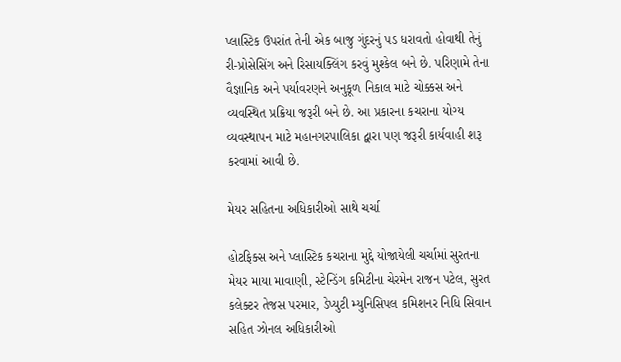પ્લાસ્ટિક ઉપરાંત તેની એક બાજુ ગુંદરનું પડ ધરાવતો હોવાથી તેનું રી-પ્રોસેસિંગ અને રિસાયક્લિંગ કરવું મુશ્કેલ બને છે. પરિણામે તેના વૈજ્ઞાનિક અને પર્યાવરણને અનુકૂળ નિકાલ માટે ચોક્કસ અને વ્યવસ્થિત પ્રક્રિયા જરૂરી બને છે. આ પ્રકારના કચરાના યોગ્ય વ્યવસ્થાપન માટે મહાનગરપાલિકા દ્વારા પણ જરૂરી કાર્યવાહી શરૂ કરવામાં આવી છે.

મેયર સહિતના અધિકારીઓ સાથે ચર્ચા

હોટફિક્સ અને પ્લાસ્ટિક કચરાના મુદ્દે યોજાયેલી ચર્ચામાં સુરતના મેયર માયા માવાણી, સ્ટેન્ડિંગ કમિટીના ચેરમેન રાજન પટેલ, સુરત કલેક્ટર તેજસ પરમાર, ડેપ્યુટી મ્યુનિસિપલ કમિશનર નિધિ સિવાન સહિત ઝોનલ અધિકારીઓ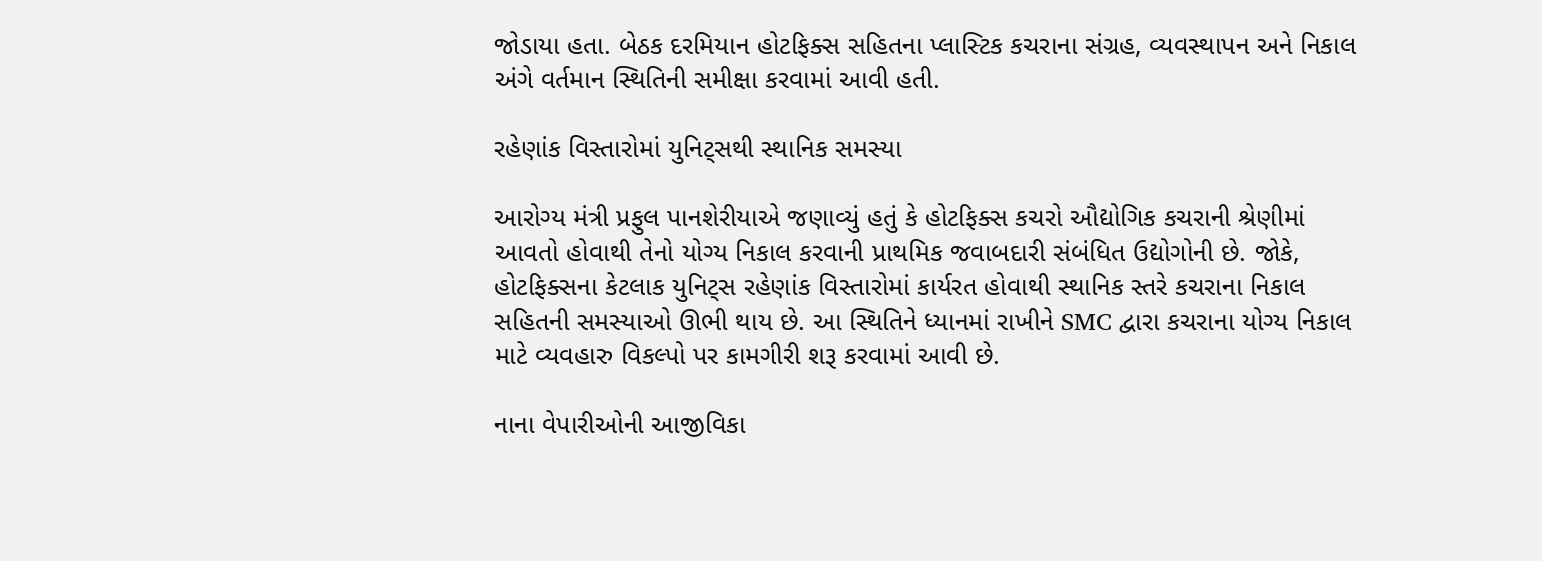જોડાયા હતા. બેઠક દરમિયાન હોટફિક્સ સહિતના પ્લાસ્ટિક કચરાના સંગ્રહ, વ્યવસ્થાપન અને નિકાલ અંગે વર્તમાન સ્થિતિની સમીક્ષા કરવામાં આવી હતી.

રહેણાંક વિસ્તારોમાં યુનિટ્સથી સ્થાનિક સમસ્યા

આરોગ્ય મંત્રી પ્રફુલ પાનશેરીયાએ જણાવ્યું હતું કે હોટફિક્સ કચરો ઔદ્યોગિક કચરાની શ્રેણીમાં આવતો હોવાથી તેનો યોગ્ય નિકાલ કરવાની પ્રાથમિક જવાબદારી સંબંધિત ઉદ્યોગોની છે. જોકે, હોટફિક્સના કેટલાક યુનિટ્સ રહેણાંક વિસ્તારોમાં કાર્યરત હોવાથી સ્થાનિક સ્તરે કચરાના નિકાલ સહિતની સમસ્યાઓ ઊભી થાય છે. આ સ્થિતિને ધ્યાનમાં રાખીને SMC દ્વારા કચરાના યોગ્ય નિકાલ માટે વ્યવહારુ વિકલ્પો પર કામગીરી શરૂ કરવામાં આવી છે.

નાના વેપારીઓની આજીવિકા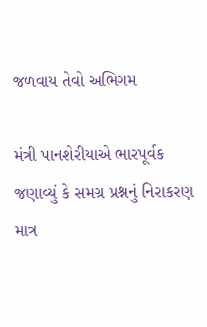જળવાય તેવો અભિગમ

મંત્રી પાનશેરીયાએ ભારપૂર્વક જણાવ્યું કે સમગ્ર પ્રશ્નનું નિરાકરણ માત્ર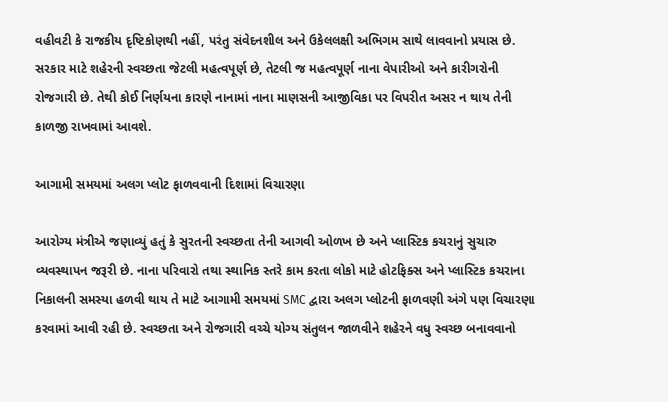વહીવટી કે રાજકીય દૃષ્ટિકોણથી નહીં, પરંતુ સંવેદનશીલ અને ઉકેલલક્ષી અભિગમ સાથે લાવવાનો પ્રયાસ છે. સરકાર માટે શહેરની સ્વચ્છતા જેટલી મહત્વપૂર્ણ છે, તેટલી જ મહત્વપૂર્ણ નાના વેપારીઓ અને કારીગરોની રોજગારી છે. તેથી કોઈ નિર્ણયના કારણે નાનામાં નાના માણસની આજીવિકા પર વિપરીત અસર ન થાય તેની કાળજી રાખવામાં આવશે.

આગામી સમયમાં અલગ પ્લોટ ફાળવવાની દિશામાં વિચારણા

આરોગ્ય મંત્રીએ જણાવ્યું હતું કે સુરતની સ્વચ્છતા તેની આગવી ઓળખ છે અને પ્લાસ્ટિક કચરાનું સુચારુ વ્યવસ્થાપન જરૂરી છે. નાના પરિવારો તથા સ્થાનિક સ્તરે કામ કરતા લોકો માટે હોટફિક્સ અને પ્લાસ્ટિક કચરાના નિકાલની સમસ્યા હળવી થાય તે માટે આગામી સમયમાં SMC દ્વારા અલગ પ્લોટની ફાળવણી અંગે પણ વિચારણા કરવામાં આવી રહી છે. સ્વચ્છતા અને રોજગારી વચ્ચે યોગ્ય સંતુલન જાળવીને શહેરને વધુ સ્વચ્છ બનાવવાનો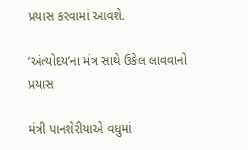પ્રયાસ કરવામાં આવશે.

‘અંત્યોદય’ના મંત્ર સાથે ઉકેલ લાવવાનો પ્રયાસ

મંત્રી પાનશેરીયાએ વધુમાં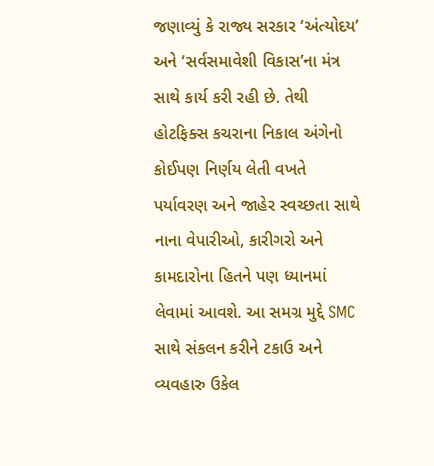જણાવ્યું કે રાજ્ય સરકાર ‘અંત્યોદય’ અને ‘સર્વસમાવેશી વિકાસ’ના મંત્ર સાથે કાર્ય કરી રહી છે. તેથી હોટફિક્સ કચરાના નિકાલ અંગેનો કોઈપણ નિર્ણય લેતી વખતે પર્યાવરણ અને જાહેર સ્વચ્છતા સાથે નાના વેપારીઓ, કારીગરો અને કામદારોના હિતને પણ ધ્યાનમાં લેવામાં આવશે. આ સમગ્ર મુદ્દે SMC સાથે સંકલન કરીને ટકાઉ અને વ્યવહારુ ઉકેલ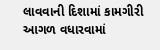લાવવાની દિશામાં કામગીરી આગળ વધારવામાં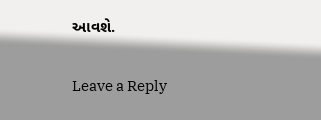આવશે.

Leave a Reply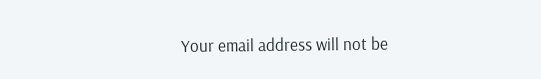Your email address will not be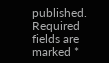published. Required fields are marked *